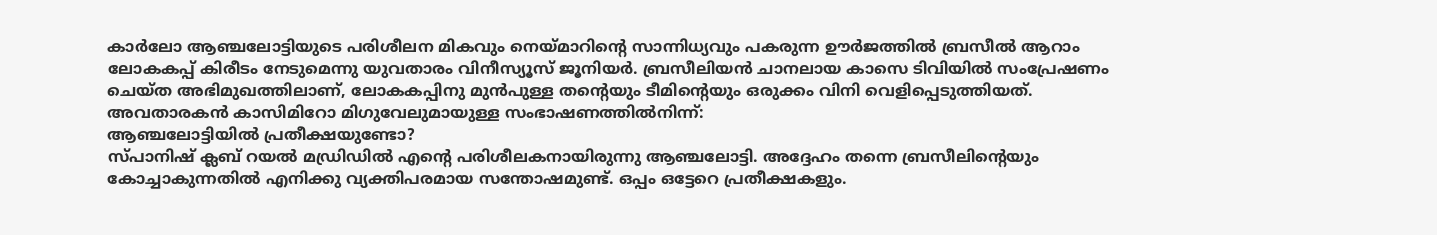കാർലോ ആഞ്ചലോട്ടിയുടെ പരിശീലന മികവും നെയ്മാറിന്റെ സാന്നിധ്യവും പകരുന്ന ഊർജത്തിൽ ബ്രസീൽ ആറാം ലോകകപ്പ് കിരീടം നേടുമെന്നു യുവതാരം വിനീസ്യൂസ് ജൂനിയർ. ബ്രസീലിയൻ ചാനലായ കാസെ ടിവിയിൽ സംപ്രേഷണം ചെയ്ത അഭിമുഖത്തിലാണ്, ലോകകപ്പിനു മുൻപുള്ള തന്റെയും ടീമിന്റെയും ഒരുക്കം വിനി വെളിപ്പെടുത്തിയത്.
അവതാരകൻ കാസിമിറോ മിഗുവേലുമായുള്ള സംഭാഷണത്തിൽനിന്ന്:
ആഞ്ചലോട്ടിയിൽ പ്രതീക്ഷയുണ്ടോ?
സ്പാനിഷ് ക്ലബ് റയൽ മഡ്രിഡിൽ എന്റെ പരിശീലകനായിരുന്നു ആഞ്ചലോട്ടി. അദ്ദേഹം തന്നെ ബ്രസീലിന്റെയും കോച്ചാകുന്നതിൽ എനിക്കു വ്യക്തിപരമായ സന്തോഷമുണ്ട്. ഒപ്പം ഒട്ടേറെ പ്രതീക്ഷകളും.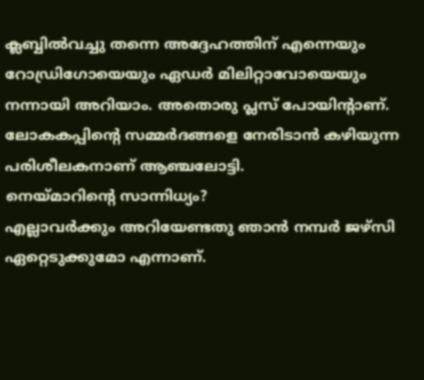ക്ലബ്ബിൽവച്ചു തന്നെ അദ്ദേഹത്തിന് എന്നെയും റോഡ്രിഗോയെയും ഏഡർ മിലിറ്റാവോയെയും നന്നായി അറിയാം. അതൊരു പ്ലസ് പോയിന്റാണ്. ലോകകപ്പിന്റെ സമ്മർദങ്ങളെ നേരിടാൻ കഴിയുന്ന പരിശീലകനാണ് ആഞ്ചലോട്ടി.
നെയ്മാറിന്റെ സാന്നിധ്യം?
എല്ലാവർക്കും അറിയേണ്ടതു ഞാൻ നമ്പർ ജഴ്സി ഏറ്റെടുക്കുമോ എന്നാണ്.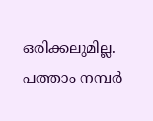ഒരിക്കലുമില്ല. പത്താം നമ്പർ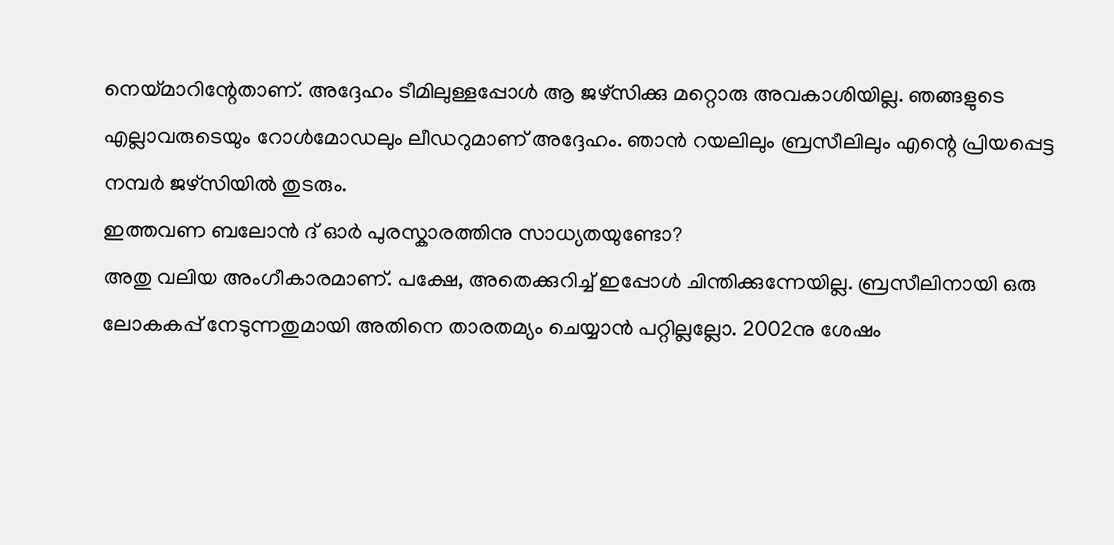നെയ്മാറിന്റേതാണ്. അദ്ദേഹം ടീമിലുള്ളപ്പോൾ ആ ജഴ്സിക്കു മറ്റൊരു അവകാശിയില്ല. ഞങ്ങളുടെ എല്ലാവരുടെയും റോൾമോഡലും ലീഡറുമാണ് അദ്ദേഹം. ഞാൻ റയലിലും ബ്രസീലിലും എന്റെ പ്രിയപ്പെട്ട നമ്പർ ജഴ്സിയിൽ തുടരും.
ഇത്തവണ ബലോൻ ദ് ഓർ പുരസ്കാരത്തിനു സാധ്യതയുണ്ടോ?
അതു വലിയ അംഗീകാരമാണ്. പക്ഷേ, അതെക്കുറിച്ച് ഇപ്പോൾ ചിന്തിക്കുന്നേയില്ല. ബ്രസീലിനായി ഒരു ലോകകപ്പ് നേടുന്നതുമായി അതിനെ താരതമ്യം ചെയ്യാൻ പറ്റില്ലല്ലോ. 2002നു ശേഷം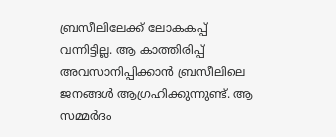ബ്രസീലിലേക്ക് ലോകകപ്പ് വന്നിട്ടില്ല. ആ കാത്തിരിപ്പ് അവസാനിപ്പിക്കാൻ ബ്രസീലിലെ ജനങ്ങൾ ആഗ്രഹിക്കുന്നുണ്ട്. ആ സമ്മർദം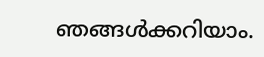ഞങ്ങൾക്കറിയാം.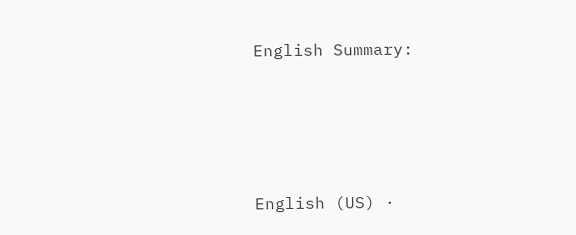English Summary:





English (US) ·